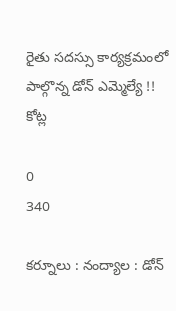రైతు సదస్సు కార్యక్రమంలో పాల్గొన్న డోన్ ఎమ్మెల్యే !! కోట్ల

0
340

కర్నూలు : నంద్యాల : డోన్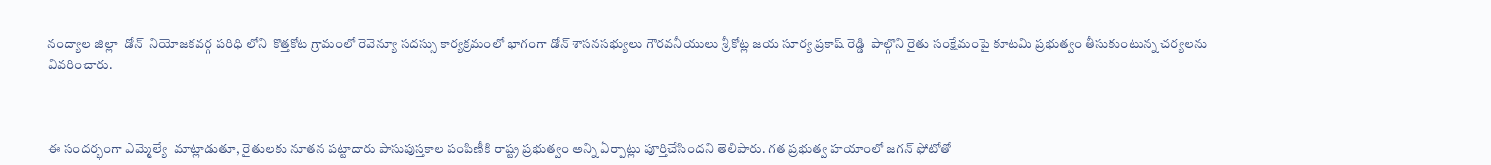నంద్యాల జిల్లా  డోన్  నియోజకవర్గ పరిధి లోని  కొత్తకోట గ్రామంలో రెవెన్యూ సదస్సు కార్యక్రమంలో భాగంగా డోన్ శాసనసభ్యులు గౌరవనీయులు శ్రీ కోట్ల జయ సూర్య ప్రకాష్ రెడ్డి  పాల్గొని రైతు సంక్షేమంపై కూటమి ప్రభుత్వం తీసుకుంటున్న చర్యలను వివరించారు.



ఈ సందర్భంగా ఎమ్మెల్యే  మాట్లాడుతూ, రైతులకు నూతన పట్టాదారు పాసుపుస్తకాల పంపిణీకి రాష్ట్ర ప్రభుత్వం అన్ని ఏర్పాట్లు పూర్తిచేసిందని తెలిపారు. గత ప్రభుత్వ హయాంలో జగన్ ఫోటోతో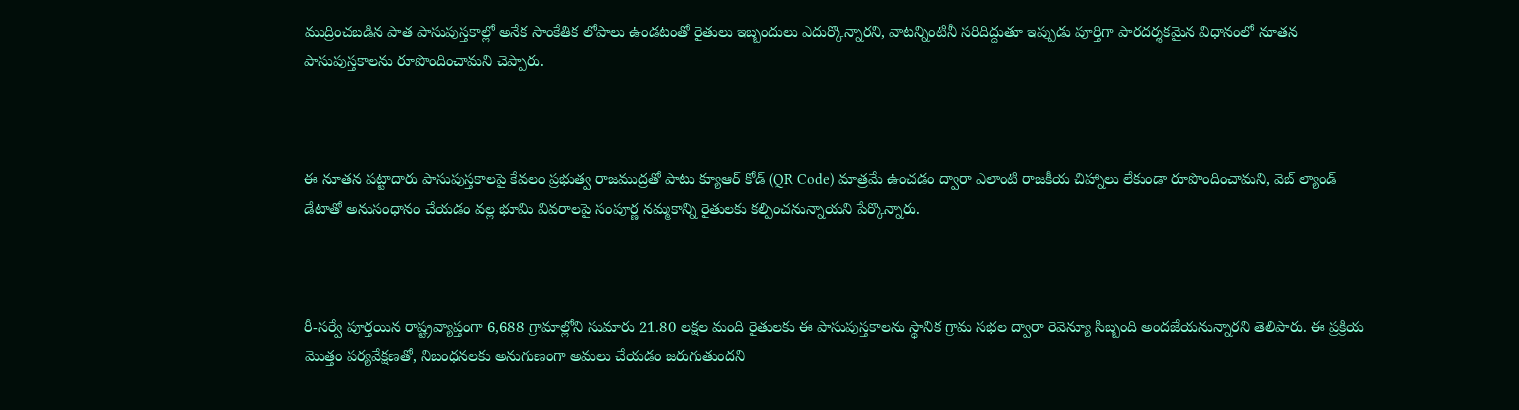ముద్రించబడిన పాత పాసుపుస్తకాల్లో అనేక సాంకేతిక లోపాలు ఉండటంతో రైతులు ఇబ్బందులు ఎదుర్కొన్నారని, వాటన్నింటినీ సరిదిద్దుతూ ఇప్పుడు పూర్తిగా పారదర్శకమైన విధానంలో నూతన పాసుపుస్తకాలను రూపొందించామని చెప్పారు.



ఈ నూతన పట్టాదారు పాసుపుస్తకాలపై కేవలం ప్రభుత్వ రాజముద్రతో పాటు క్యూఆర్ కోడ్ (QR Code) మాత్రమే ఉంచడం ద్వారా ఎలాంటి రాజకీయ చిహ్నాలు లేకుండా రూపొందించామని, వెబ్ ల్యాండ్ డేటాతో అనుసంధానం చేయడం వల్ల భూమి వివరాలపై సంపూర్ణ నమ్మకాన్ని రైతులకు కల్పించనున్నాయని పేర్కొన్నారు.



రీ-సర్వే పూర్తయిన రాష్ట్రవ్యాప్తంగా 6,688 గ్రామాల్లోని సుమారు 21.80 లక్షల మంది రైతులకు ఈ పాసుపుస్తకాలను స్థానిక గ్రామ సభల ద్వారా రెవెన్యూ సిబ్బంది అందజేయనున్నారని తెలిపారు. ఈ ప్రక్రియ మొత్తం పర్యవేక్షణతో, నిబంధనలకు అనుగుణంగా అమలు చేయడం జరుగుతుందని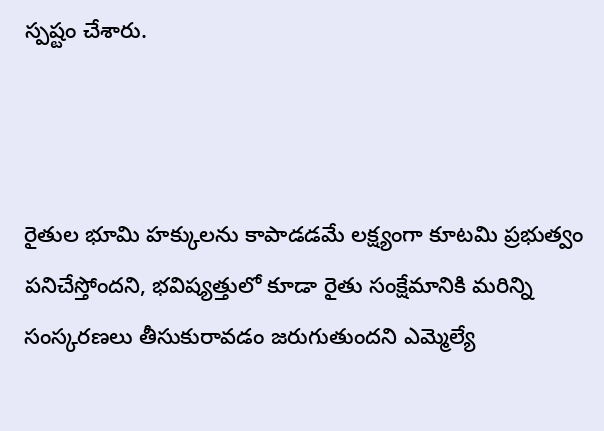స్పష్టం చేశారు.



రైతుల భూమి హక్కులను కాపాడడమే లక్ష్యంగా కూటమి ప్రభుత్వం పనిచేస్తోందని, భవిష్యత్తులో కూడా రైతు సంక్షేమానికి మరిన్ని సంస్కరణలు తీసుకురావడం జరుగుతుందని ఎమ్మెల్యే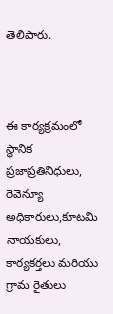తెలిపారు.



ఈ కార్యక్రమంలో స్థానిక ప్రజాప్రతినిధులు, రెవెన్యూ అధికారులు,కూటమి నాయకులు, కార్యకర్తలు మరియు గ్రామ రైతులు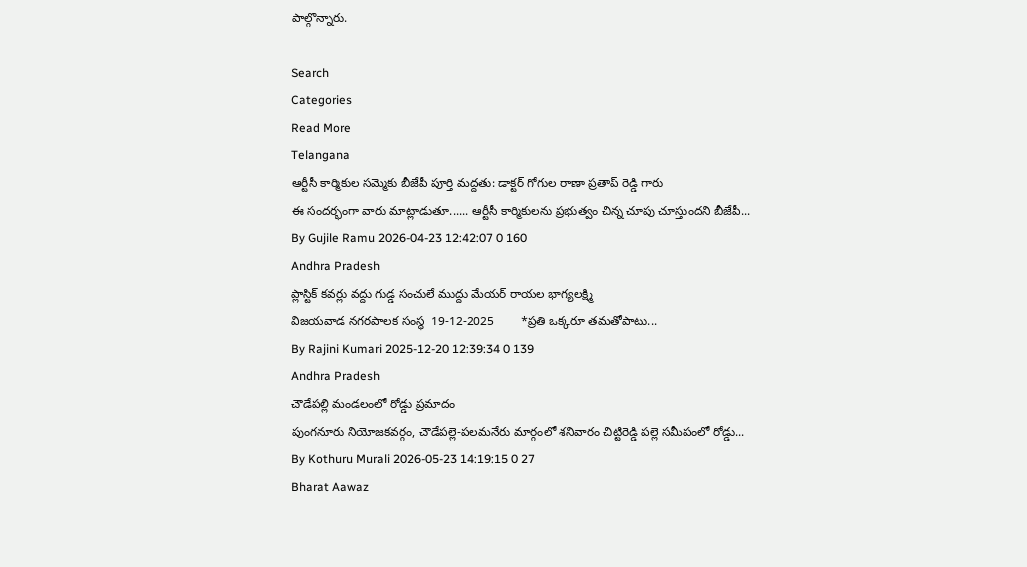పాల్గొన్నారు.

Search
Categories
Read More
Telangana
ఆర్టీసీ కార్మికుల సమ్మెకు బీజేపీ పూర్తి మద్దతు: డాక్టర్ గోగుల రాణా ప్రతాప్ రెడ్డి గారు
ఈ సందర్భంగా వారు మాట్లాడుతూ...... ఆర్టీసీ కార్మికులను ప్రభుత్వం చిన్న చూపు చూస్తుందని బీజేపీ...
By Gujile Ramu 2026-04-23 12:42:07 0 160
Andhra Pradesh
ప్లాస్టిక్ కవర్లు వద్దు గుడ్డ సంచులే ముద్దు మేయర్ రాయల భాగ్యలక్ష్మి
విజయవాడ నగరపాలక సంస్థ  19-12-2025        *ప్రతి ఒక్కరూ తమతోపాటు...
By Rajini Kumari 2025-12-20 12:39:34 0 139
Andhra Pradesh
చౌడేపల్లి మండలంలో రోడ్డు ప్రమాదం
పుంగనూరు నియోజకవర్గం, చౌడేపల్లె-పలమనేరు మార్గంలో శనివారం చిట్టిరెడ్డి పల్లె సమీపంలో రోడ్డు...
By Kothuru Murali 2026-05-23 14:19:15 0 27
Bharat Aawaz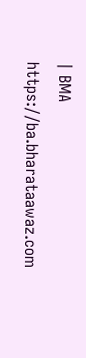| BMA https://ba.bharataawaz.com